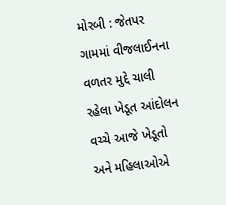મોરબી : જેતપર ગામમાં વીજલાઈનના વળતર મુદ્દે ચાલી રહેલા ખેડૂત આંદોલન વચ્ચે આજે ખેડૂતો અને મહિલાઓએ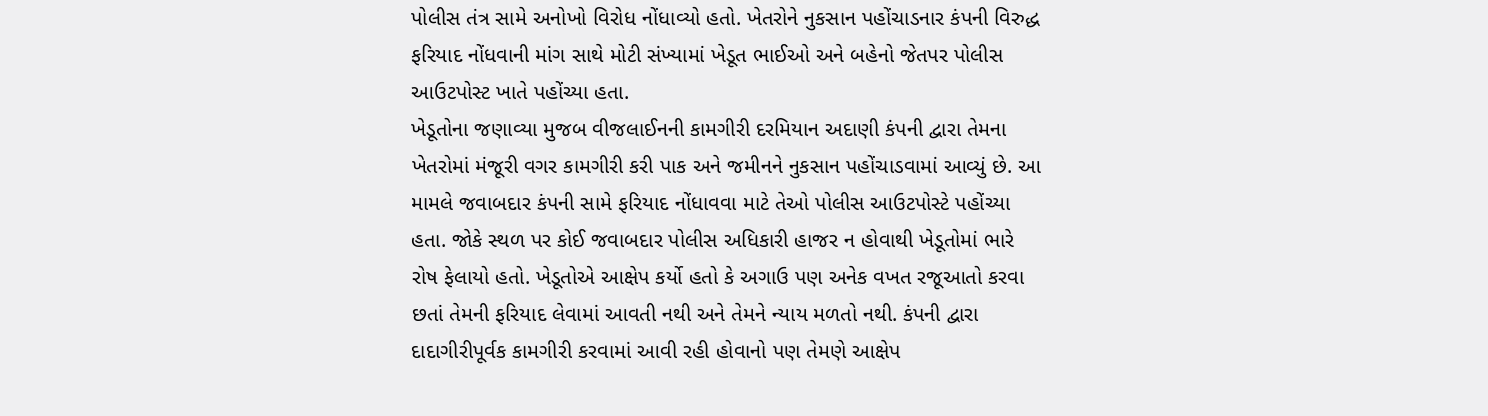પોલીસ તંત્ર સામે અનોખો વિરોધ નોંધાવ્યો હતો. ખેતરોને નુકસાન પહોંચાડનાર કંપની વિરુદ્ધ ફરિયાદ નોંધવાની માંગ સાથે મોટી સંખ્યામાં ખેડૂત ભાઈઓ અને બહેનો જેતપર પોલીસ આઉટપોસ્ટ ખાતે પહોંચ્યા હતા.
ખેડૂતોના જણાવ્યા મુજબ વીજલાઈનની કામગીરી દરમિયાન અદાણી કંપની દ્વારા તેમના ખેતરોમાં મંજૂરી વગર કામગીરી કરી પાક અને જમીનને નુકસાન પહોંચાડવામાં આવ્યું છે. આ મામલે જવાબદાર કંપની સામે ફરિયાદ નોંધાવવા માટે તેઓ પોલીસ આઉટપોસ્ટે પહોંચ્યા હતા. જોકે સ્થળ પર કોઈ જવાબદાર પોલીસ અધિકારી હાજર ન હોવાથી ખેડૂતોમાં ભારે રોષ ફેલાયો હતો. ખેડૂતોએ આક્ષેપ કર્યો હતો કે અગાઉ પણ અનેક વખત રજૂઆતો કરવા છતાં તેમની ફરિયાદ લેવામાં આવતી નથી અને તેમને ન્યાય મળતો નથી. કંપની દ્વારા દાદાગીરીપૂર્વક કામગીરી કરવામાં આવી રહી હોવાનો પણ તેમણે આક્ષેપ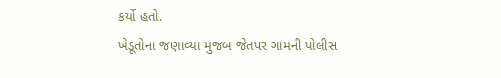કર્યો હતો.
ખેડૂતોના જણાવ્યા મુજબ જેતપર ગામની પોલીસ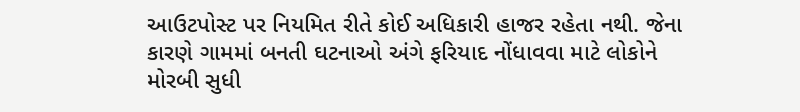આઉટપોસ્ટ પર નિયમિત રીતે કોઈ અધિકારી હાજર રહેતા નથી. જેના કારણે ગામમાં બનતી ઘટનાઓ અંગે ફરિયાદ નોંધાવવા માટે લોકોને મોરબી સુધી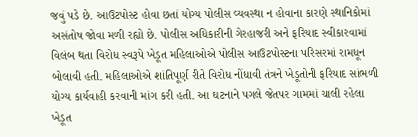જવું પડે છે. આઉટપોસ્ટ હોવા છતાં યોગ્ય પોલીસ વ્યવસ્થા ન હોવાના કારણે સ્થાનિકોમાં અસંતોષ જોવા મળી રહ્યો છે. પોલીસ અધિકારીની ગેરહાજરી અને ફરિયાદ સ્વીકારવામાં વિલંબ થતા વિરોધ સ્વરૂપે ખેડૂત મહિલાઓએ પોલીસ આઉટપોસ્ટના પરિસરમાં રામધૂન બોલાવી હતી. મહિલાઓએ શાંતિપૂર્ણ રીતે વિરોધ નોંધાવી તંત્રને ખેડૂતોની ફરિયાદ સાંભળી યોગ્ય કાર્યવાહી કરવાની માંગ કરી હતી. આ ઘટનાને પગલે જેતપર ગામમાં ચાલી રહેલા ખેડૂત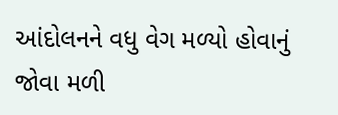આંદોલનને વધુ વેગ મળ્યો હોવાનું જોવા મળી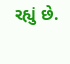રહ્યું છે.